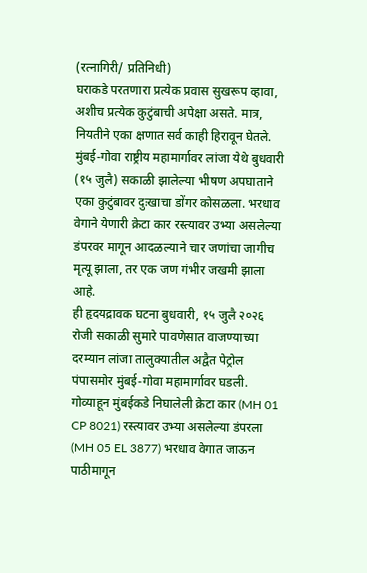(रत्नागिरी/ प्रतिनिधी)
घराकडे परतणारा प्रत्येक प्रवास सुखरूप व्हावा, अशीच प्रत्येक कुटुंबाची अपेक्षा असते. मात्र, नियतीने एका क्षणात सर्व काही हिरावून घेतले. मुंबई-गोवा राष्ट्रीय महामार्गावर लांजा येथे बुधवारी (१५ जुलै) सकाळी झालेल्या भीषण अपघाताने एका कुटुंबावर दुःखाचा डोंगर कोसळला. भरधाव वेगाने येणारी क्रेटा कार रस्त्यावर उभ्या असलेल्या डंपरवर मागून आदळल्याने चार जणांचा जागीच मृत्यू झाला, तर एक जण गंभीर जखमी झाला आहे.
ही हृदयद्रावक घटना बुधवारी, १५ जुलै २०२६ रोजी सकाळी सुमारे पावणेसात वाजण्याच्या दरम्यान लांजा तालुक्यातील अद्वैत पेट्रोल पंपासमोर मुंबई-गोवा महामार्गावर घडली. गोव्याहून मुंबईकडे निघालेली क्रेटा कार (MH 01 CP 8021) रस्त्यावर उभ्या असलेल्या डंपरला (MH 05 EL 3877) भरधाव वेगात जाऊन पाठीमागून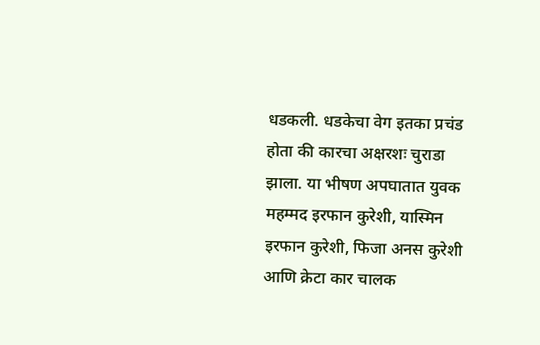धडकली. धडकेचा वेग इतका प्रचंड होता की कारचा अक्षरशः चुराडा झाला. या भीषण अपघातात युवक महम्मद इरफान कुरेशी, यास्मिन इरफान कुरेशी, फिजा अनस कुरेशी आणि क्रेटा कार चालक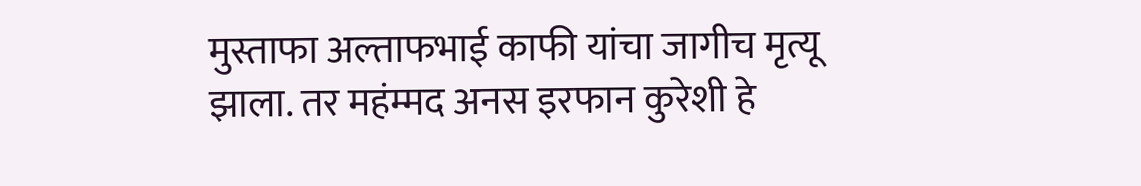मुस्ताफा अल्ताफभाई काफी यांचा जागीच मृत्यू झाला. तर महंम्मद अनस इरफान कुरेशी हे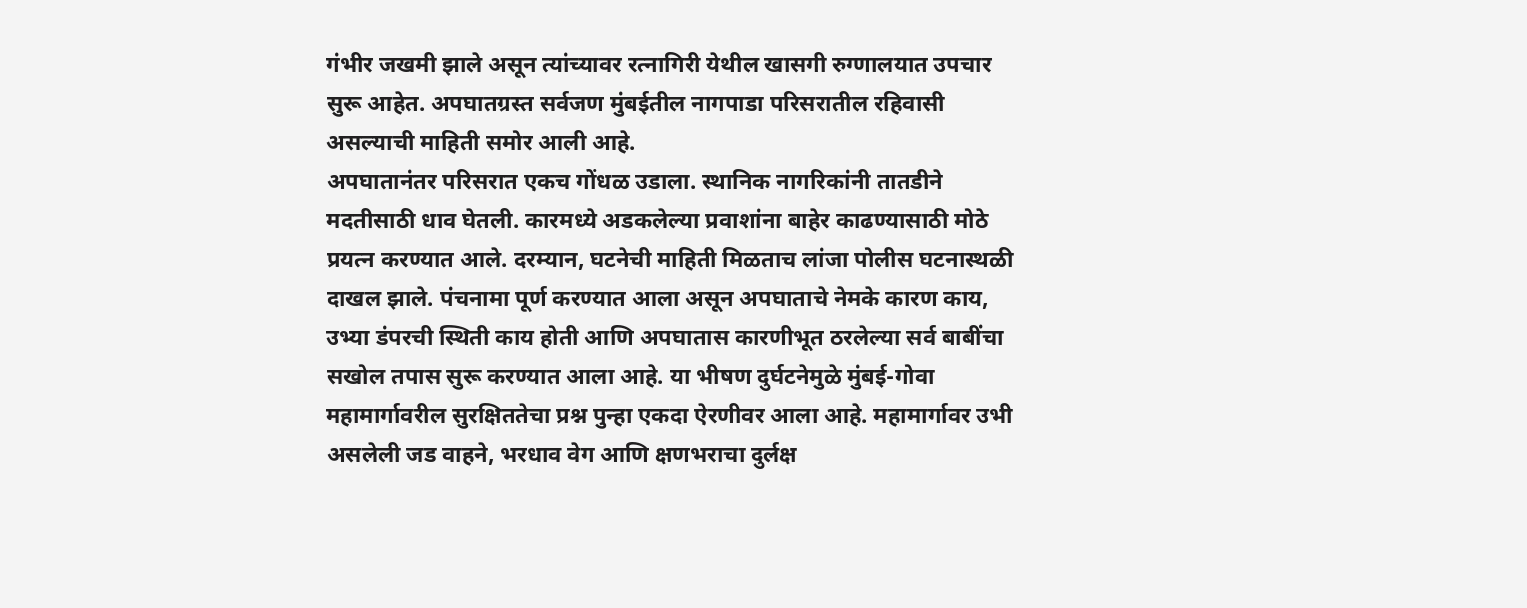गंभीर जखमी झाले असून त्यांच्यावर रत्नागिरी येथील खासगी रुग्णालयात उपचार सुरू आहेत. अपघातग्रस्त सर्वजण मुंबईतील नागपाडा परिसरातील रहिवासी असल्याची माहिती समोर आली आहे.
अपघातानंतर परिसरात एकच गोंधळ उडाला. स्थानिक नागरिकांनी तातडीने मदतीसाठी धाव घेतली. कारमध्ये अडकलेल्या प्रवाशांना बाहेर काढण्यासाठी मोठे प्रयत्न करण्यात आले. दरम्यान, घटनेची माहिती मिळताच लांजा पोलीस घटनास्थळी दाखल झाले. पंचनामा पूर्ण करण्यात आला असून अपघाताचे नेमके कारण काय, उभ्या डंपरची स्थिती काय होती आणि अपघातास कारणीभूत ठरलेल्या सर्व बाबींचा सखोल तपास सुरू करण्यात आला आहे. या भीषण दुर्घटनेमुळे मुंबई-गोवा महामार्गावरील सुरक्षिततेचा प्रश्न पुन्हा एकदा ऐरणीवर आला आहे. महामार्गावर उभी असलेली जड वाहने, भरधाव वेग आणि क्षणभराचा दुर्लक्ष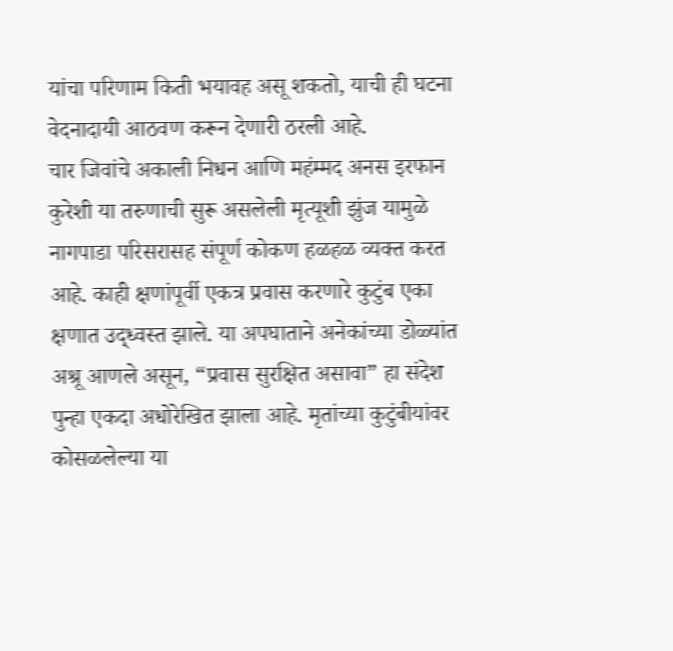यांचा परिणाम किती भयावह असू शकतो, याची ही घटना वेदनादायी आठवण करून देणारी ठरली आहे.
चार जिवांचे अकाली निधन आणि महंम्मद अनस इरफान कुरेशी या तरुणाची सुरू असलेली मृत्यूशी झुंज यामुळे नागपाडा परिसरासह संपूर्ण कोकण हळहळ व्यक्त करत आहे. काही क्षणांपूर्वी एकत्र प्रवास करणारे कुटुंब एका क्षणात उद्ध्वस्त झाले. या अपघाताने अनेकांच्या डोळ्यांत अश्रू आणले असून, “प्रवास सुरक्षित असावा” हा संदेश पुन्हा एकदा अधोरेखित झाला आहे. मृतांच्या कुटुंबीयांवर कोसळलेल्या या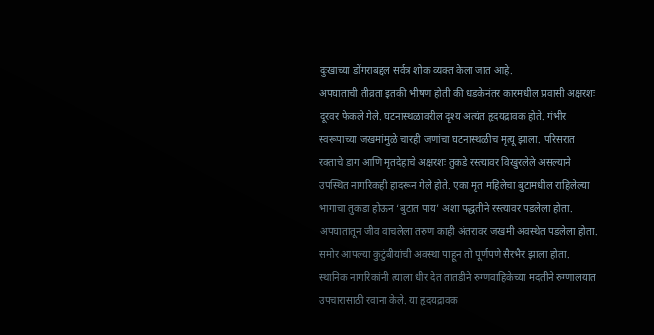दुःखाच्या डोंगराबद्दल सर्वत्र शोक व्यक्त केला जात आहे.
अपघाताची तीव्रता इतकी भीषण होती की धडकेनंतर कारमधील प्रवासी अक्षरशः दूरवर फेकले गेले. घटनास्थळावरील दृश्य अत्यंत हृदयद्रावक होते. गंभीर स्वरूपाच्या जखमांमुळे चारही जणांचा घटनास्थळीच मृत्यू झाला. परिसरात रक्ताचे डाग आणि मृतदेहाचे अक्षरशः तुकडे रस्त्यावर विखुरलेले असल्याने उपस्थित नागरिकही हादरून गेले होते. एका मृत महिलेचा बुटामधील राहिलेल्या भागाचा तुकडा होऊन ‘बुटात पाय’ अशा पद्धतीने रस्त्यावर पडलेला होता. अपघातातून जीव वाचलेला तरुण काही अंतरावर जखमी अवस्थेत पडलेला होता. समोर आपल्या कुटुंबीयांची अवस्था पाहून तो पूर्णपणे सैरभैर झाला होता. स्थानिक नागरिकांनी त्याला धीर देत तातडीने रुग्णवाहिकेच्या मदतीने रुग्णालयात उपचारासाठी रवाना केले. या हृदयद्रावक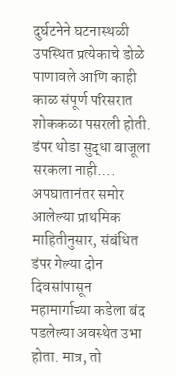दुर्घटनेने घटनास्थळी उपस्थित प्रत्येकाचे डोळे पाणावले आणि काही काळ संपूर्ण परिसरात शोककळा पसरली होती.
डंपर थोडा सुद्धा बाजूला सरकला नाही….
अपघातानंतर समोर आलेल्या प्राथमिक माहितीनुसार, संबंधित डंपर गेल्या दोन दिवसांपासून महामार्गाच्या कडेला बंद पडलेल्या अवस्थेत उभा होता. मात्र, तो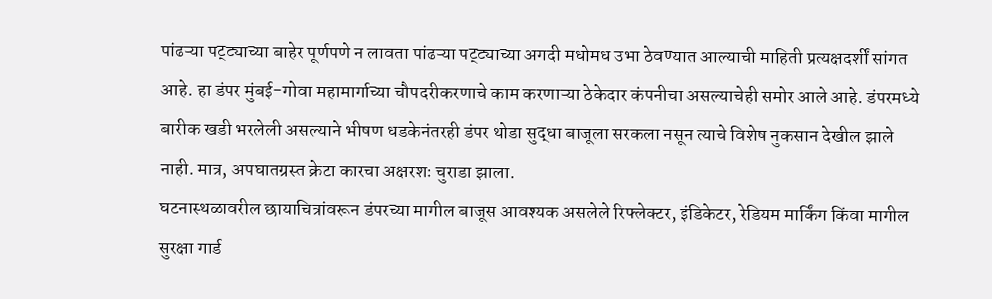पांढऱ्या पट्ट्याच्या बाहेर पूर्णपणे न लावता पांढऱ्या पट्ट्याच्या अगदी मधोमध उभा ठेवण्यात आल्याची माहिती प्रत्यक्षदर्शीं सांगत आहे. हा डंपर मुंबई-गोवा महामार्गाच्या चौपदरीकरणाचे काम करणाऱ्या ठेकेदार कंपनीचा असल्याचेही समोर आले आहे. डंपरमध्ये बारीक खडी भरलेली असल्याने भीषण धडकेनंतरही डंपर थोडा सुद्धा बाजूला सरकला नसून त्याचे विशेष नुकसान देखील झाले नाही. मात्र, अपघातग्रस्त क्रेटा कारचा अक्षरशः चुराडा झाला.
घटनास्थळावरील छायाचित्रांवरून डंपरच्या मागील बाजूस आवश्यक असलेले रिफ्लेक्टर, इंडिकेटर, रेडियम मार्किंग किंवा मागील सुरक्षा गार्ड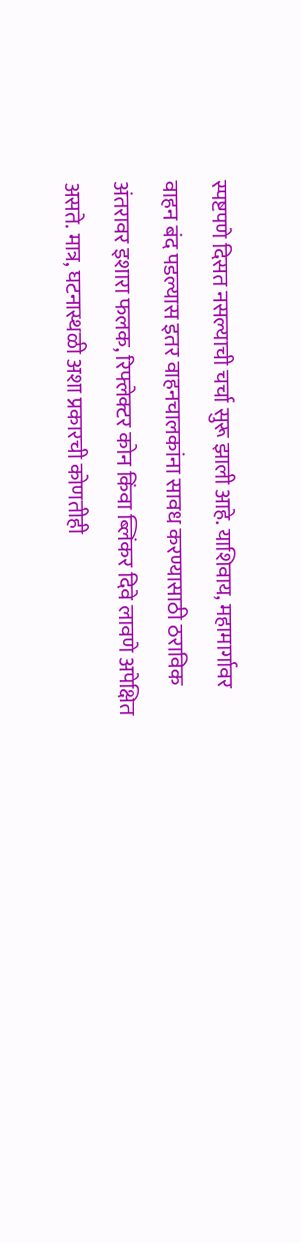स्पष्टपणे दिसत नसल्याची चर्चा सुरू झाली आहे. याशिवाय, महामार्गावर वाहन बंद पडल्यास इतर वाहनचालकांना सावध करण्यासाठी ठराविक अंतरावर इशारा फलक, रिफ्लेक्टर कोन किंवा ब्लिंकर दिवे लावणे अपेक्षित असते. मात्र, घटनास्थळी अशा प्रकारची कोणतीही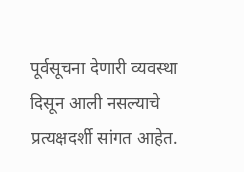पूर्वसूचना देणारी व्यवस्था दिसून आली नसल्याचे प्रत्यक्षदर्शी सांगत आहेत.